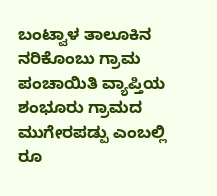ಬಂಟ್ವಾಳ ತಾಲೂಕಿನ ನರಿಕೊಂಬು ಗ್ರಾಮ ಪಂಚಾಯಿತಿ ವ್ಯಾಪ್ತಿಯ ಶಂಭೂರು ಗ್ರಾಮದ ಮುಗೇರಪಡ್ಪು ಎಂಬಲ್ಲಿ ರೂ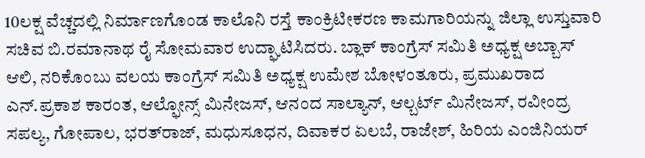10ಲಕ್ಷ ವೆಚ್ಚದಲ್ಲಿ ನಿರ್ಮಾಣಗೊಂಡ ಕಾಲೊನಿ ರಸ್ತೆ ಕಾಂಕ್ರಿಟೀಕರಣ ಕಾಮಗಾರಿಯನ್ನು ಜಿಲ್ಲಾ ಉಸ್ತುವಾರಿ ಸಚಿವ ಬಿ.ರಮಾನಾಥ ರೈ ಸೋಮವಾರ ಉದ್ಘಾಟಿಸಿದರು. ಬ್ಲಾಕ್ ಕಾಂಗ್ರೆಸ್ ಸಮಿತಿ ಅಧ್ಯಕ್ಷ ಅಬ್ಬಾಸ್ ಆಲಿ, ನರಿಕೊಂಬು ವಲಯ ಕಾಂಗ್ರೆಸ್ ಸಮಿತಿ ಅಧ್ಯಕ್ಷ ಉಮೇಶ ಬೋಳಂತೂರು, ಪ್ರಮುಖರಾದ ಎನ್.ಪ್ರಕಾಶ ಕಾರಂತ, ಆಲ್ಫೋನ್ಸ್ ಮಿನೇಜಸ್, ಆನಂದ ಸಾಲ್ಯಾನ್, ಆಲ್ಬರ್ಟ್ ಮಿನೇಜಸ್, ರವೀಂದ್ರ ಸಪಲ್ಯ, ಗೋಪಾಲ, ಭರತ್‍ರಾಜ್, ಮಧುಸೂಧನ, ದಿವಾಕರ ಏಲಬೆ, ರಾಜೇಶ್, ಹಿರಿಯ ಎಂಜಿನಿಯರ್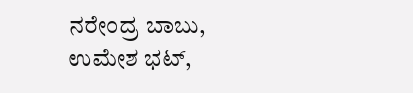ನರೇಂದ್ರ ಬಾಬು, ಉಮೇಶ ಭಟ್,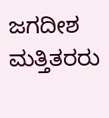ಜಗದೀಶ ಮತ್ತಿತರರು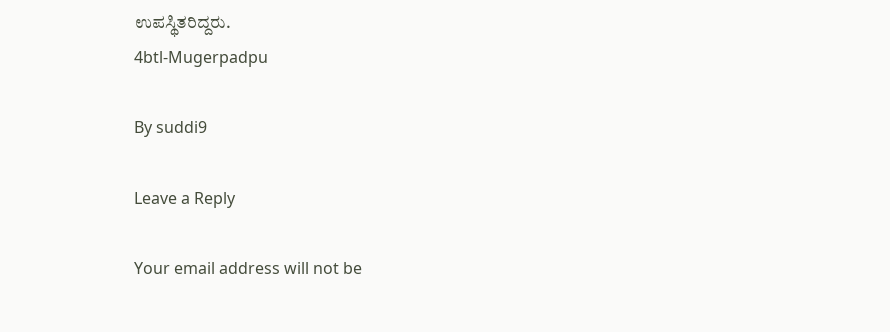ಉಪಸ್ಥಿತರಿದ್ದರು.
4btl-Mugerpadpu

By suddi9

Leave a Reply

Your email address will not be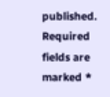published. Required fields are marked *